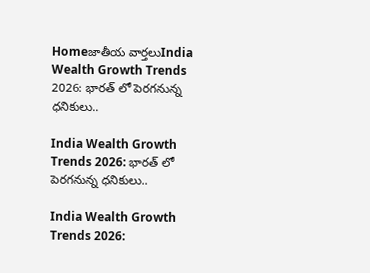Homeజాతీయ వార్తలుIndia Wealth Growth Trends 2026: భారత్ లో పెరగనున్న ధనికులు..

India Wealth Growth Trends 2026: భారత్ లో పెరగనున్న ధనికులు..

India Wealth Growth Trends 2026: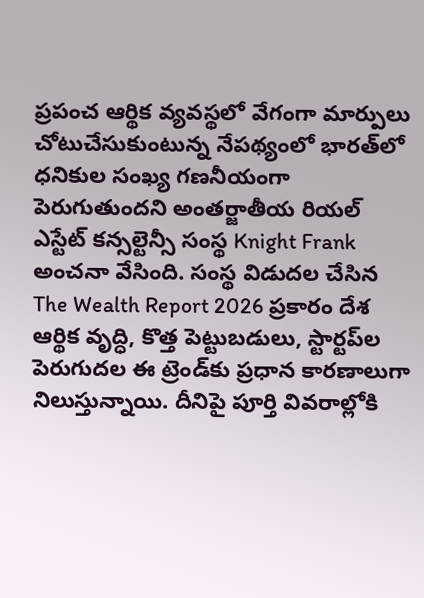ప్రపంచ ఆర్థిక వ్యవస్థలో వేగంగా మార్పులు చోటుచేసుకుంటున్న నేపథ్యంలో భారత్‌లో ధనికుల సంఖ్య గణనీయంగా పెరుగుతుందని అంతర్జాతీయ రియల్ ఎస్టేట్ కన్సల్టెన్సీ సంస్థ Knight Frank అంచనా వేసింది. సంస్థ విడుదల చేసిన The Wealth Report 2026 ప్రకారం దేశ ఆర్థిక వృద్ధి, కొత్త పెట్టుబడులు, స్టార్టప్‌ల పెరుగుదల ఈ ట్రెండ్‌కు ప్రధాన కారణాలుగా నిలుస్తున్నాయి. దీనిపై పూర్తి వివరాల్లోకి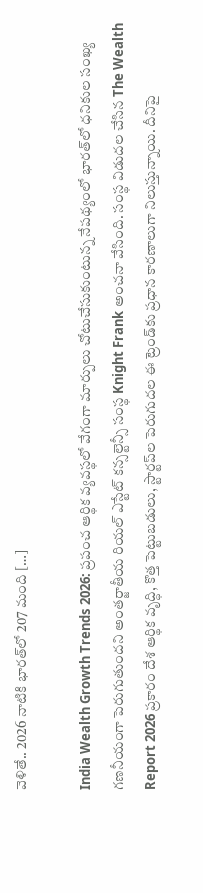వెళితే.. 2026 నాటికి భారత్‌లో 207 మంది […]

India Wealth Growth Trends 2026: ప్రపంచ ఆర్థిక వ్యవస్థలో వేగంగా మార్పులు చోటుచేసుకుంటున్న నేపథ్యంలో భారత్‌లో ధనికుల సంఖ్య గణనీయంగా పెరుగుతుందని అంతర్జాతీయ రియల్ ఎస్టేట్ కన్సల్టెన్సీ సంస్థ Knight Frank అంచనా వేసింది. సంస్థ విడుదల చేసిన The Wealth Report 2026 ప్రకారం దేశ ఆర్థిక వృద్ధి, కొత్త పెట్టుబడులు, స్టార్టప్‌ల పెరుగుదల ఈ ట్రెండ్‌కు ప్రధాన కారణాలుగా నిలుస్తున్నాయి. దీనిపై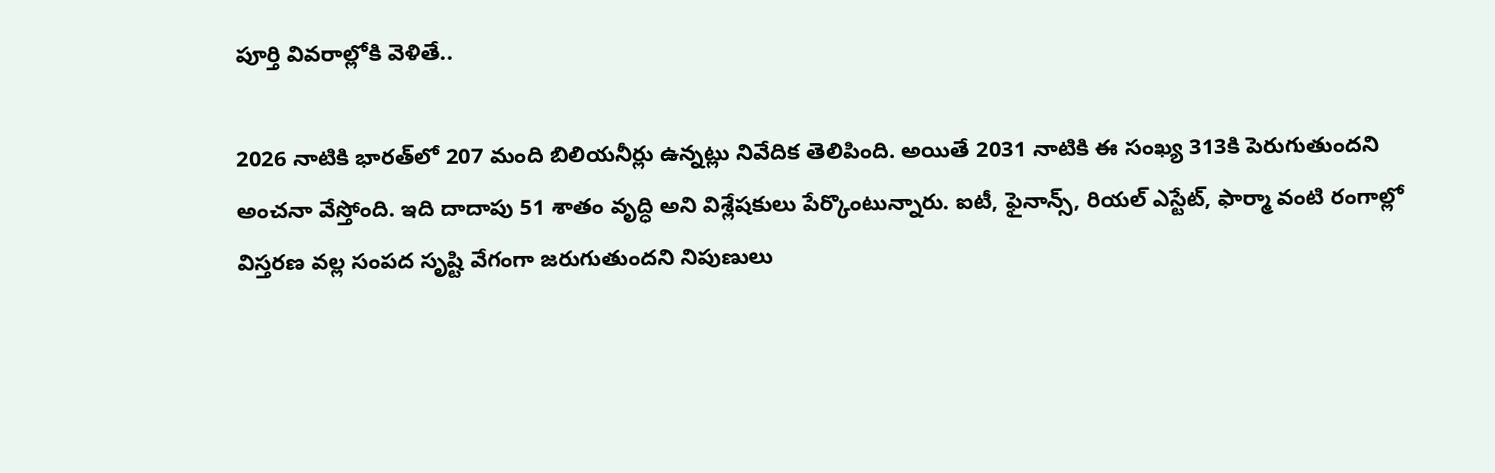పూర్తి వివరాల్లోకి వెళితే..

2026 నాటికి భారత్‌లో 207 మంది బిలియనీర్లు ఉన్నట్లు నివేదిక తెలిపింది. అయితే 2031 నాటికి ఈ సంఖ్య 313కి పెరుగుతుందని అంచనా వేస్తోంది. ఇది దాదాపు 51 శాతం వృద్ధి అని విశ్లేషకులు పేర్కొంటున్నారు. ఐటీ, ఫైనాన్స్, రియల్ ఎస్టేట్, ఫార్మా వంటి రంగాల్లో విస్తరణ వల్ల సంపద సృష్టి వేగంగా జరుగుతుందని నిపుణులు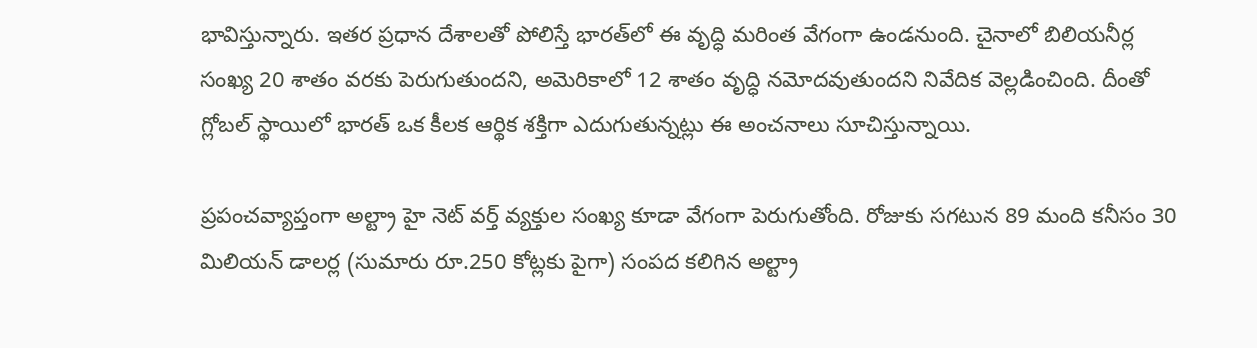భావిస్తున్నారు. ఇతర ప్రధాన దేశాలతో పోలిస్తే భారత్‌లో ఈ వృద్ధి మరింత వేగంగా ఉండనుంది. చైనాలో బిలియనీర్ల సంఖ్య 20 శాతం వరకు పెరుగుతుందని, అమెరికాలో 12 శాతం వృద్ధి నమోదవుతుందని నివేదిక వెల్లడించింది. దీంతో గ్లోబల్ స్థాయిలో భారత్ ఒక కీలక ఆర్థిక శక్తిగా ఎదుగుతున్నట్లు ఈ అంచనాలు సూచిస్తున్నాయి.

ప్రపంచవ్యాప్తంగా అల్ట్రా హై నెట్ వర్త్ వ్యక్తుల సంఖ్య కూడా వేగంగా పెరుగుతోంది. రోజుకు సగటున 89 మంది కనీసం 30 మిలియన్ డాలర్ల (సుమారు రూ.250 కోట్లకు పైగా) సంపద కలిగిన అల్ట్రా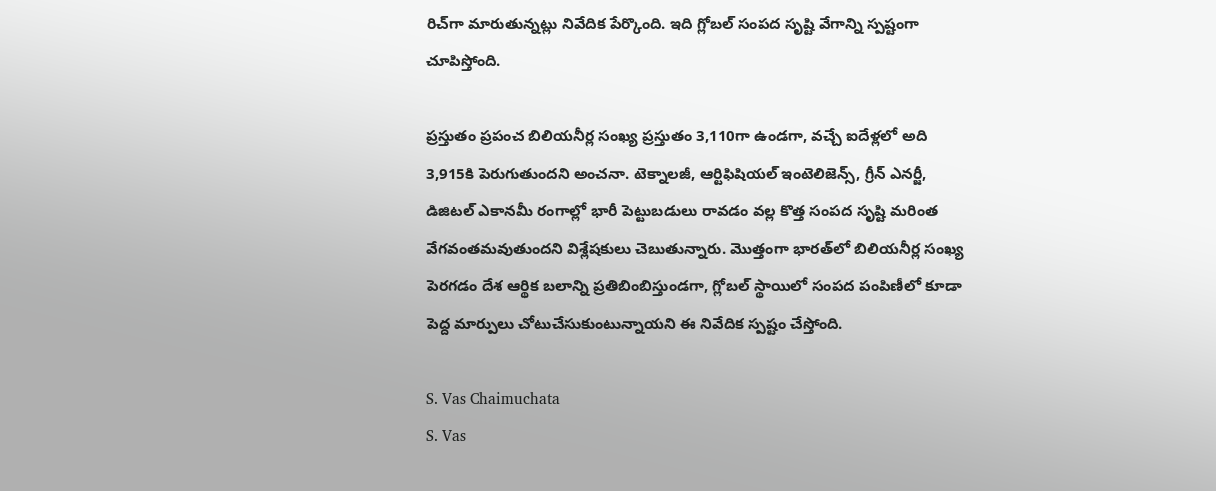రిచ్‌గా మారుతున్నట్లు నివేదిక పేర్కొంది. ఇది గ్లోబల్ సంపద సృష్టి వేగాన్ని స్పష్టంగా చూపిస్తోంది.

ప్రస్తుతం ప్రపంచ బిలియనీర్ల సంఖ్య ప్రస్తుతం 3,110గా ఉండగా, వచ్చే ఐదేళ్లలో అది 3,915కి పెరుగుతుందని అంచనా. టెక్నాలజీ, ఆర్టిఫిషియల్ ఇంటెలిజెన్స్, గ్రీన్ ఎనర్జీ, డిజిటల్ ఎకానమీ రంగాల్లో భారీ పెట్టుబడులు రావడం వల్ల కొత్త సంపద సృష్టి మరింత వేగవంతమవుతుందని విశ్లేషకులు చెబుతున్నారు. మొత్తంగా భారత్‌లో బిలియనీర్ల సంఖ్య పెరగడం దేశ ఆర్థిక బలాన్ని ప్రతిబింబిస్తుండగా, గ్లోబల్ స్థాయిలో సంపద పంపిణీలో కూడా పెద్ద మార్పులు చోటుచేసుకుంటున్నాయని ఈ నివేదిక స్పష్టం చేస్తోంది.

S. Vas Chaimuchata
S. Vas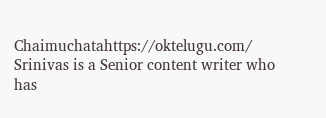Chaimuchatahttps://oktelugu.com/
Srinivas is a Senior content writer who has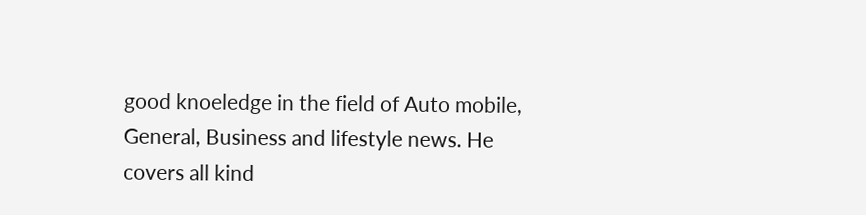good knoeledge in the field of Auto mobile, General, Business and lifestyle news. He covers all kind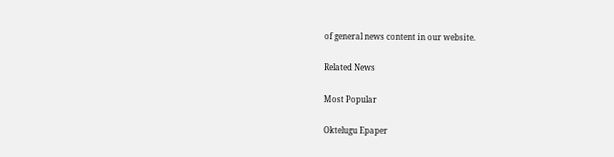of general news content in our website.

Related News

Most Popular

Oktelugu Epaper